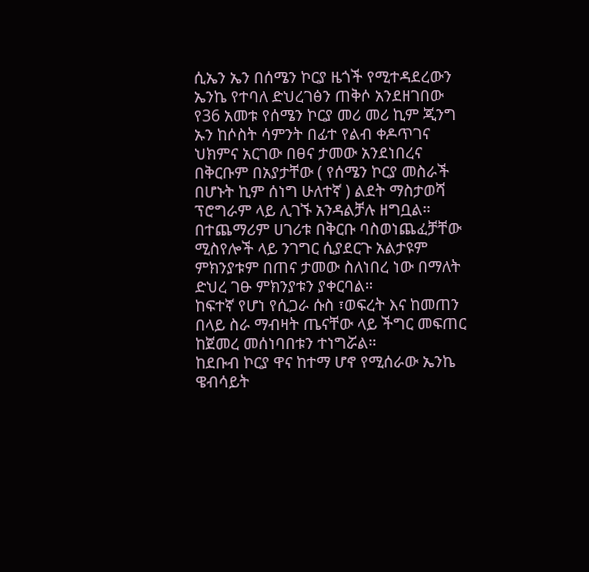ሲኤን ኤን በሰሜን ኮርያ ዜጎች የሚተዳደረውን ኤንኬ የተባለ ድህረገፅን ጠቅሶ አንደዘገበው የ36 አመቱ የሰሜን ኮርያ መሪ መሪ ኪም ጂንግ ኡን ከሶስት ሳምንት በፊተ የልብ ቀዶጥገና ህክምና አርገው በፀና ታመው አንደነበረና በቅርቡም በአያታቸው ( የሰሜን ኮርያ መስራች በሆኑት ኪም ሰነግ ሁለተኛ ) ልደት ማስታወሻ ፕሮግራም ላይ ሊገኙ አንዳልቻሉ ዘግቧል።
በተጨማሪም ሀገሪቱ በቅርቡ ባስወነጨፈቻቸው ሚስየሎች ላይ ንገግር ሲያደርጉ አልታዩም ምክንያቱም በጠና ታመው ስለነበረ ነው በማለት ድህረ ገፁ ምክንያቱን ያቀርባል።
ከፍተኛ የሆነ የሲጋራ ሱስ ፣ወፍረት እና ከመጠን በላይ ስራ ማብዛት ጤናቸው ላይ ችግር መፍጠር ከጀመረ መሰነባበቱን ተነግሯል።
ከደቡብ ኮርያ ዋና ከተማ ሆኖ የሚሰራው ኤንኬ ዌብሳይት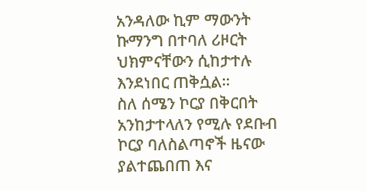አንዳለው ኪም ማውንት ኩማንግ በተባለ ሪዞርት ህክምናቸውን ሲከታተሉ እንደነበር ጠቅሷል።
ስለ ሰሜን ኮርያ በቅርበት አንከታተላለን የሚሉ የደቡብ ኮርያ ባለስልጣኖች ዜናው ያልተጨበጠ እና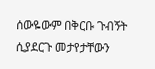ሰውዬውም በቅርቡ ጉብኝት ሲያደርጉ መታየታቸውን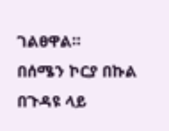ገልፀዋል።
በሰሜን ኮርያ በኩል በጉዳዩ ላይ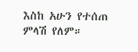እስከ አሁን የተሰጠ ምላሽ የለም።